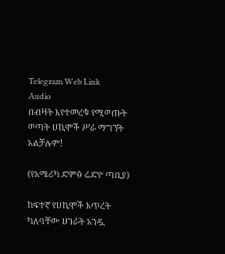Telegram Web Link
Audio
በብዛት እየተመረቁ የሚወጡት ወጣት ሀኪሞች ሥራ ማግኘት አልቻሉም!

(የአሜሪካ ድምፅ ሬድዮ ጣቢያ)

ከፍተኛ የሀኪሞች እጥረት ካለባቸው ሀገራት አንዷ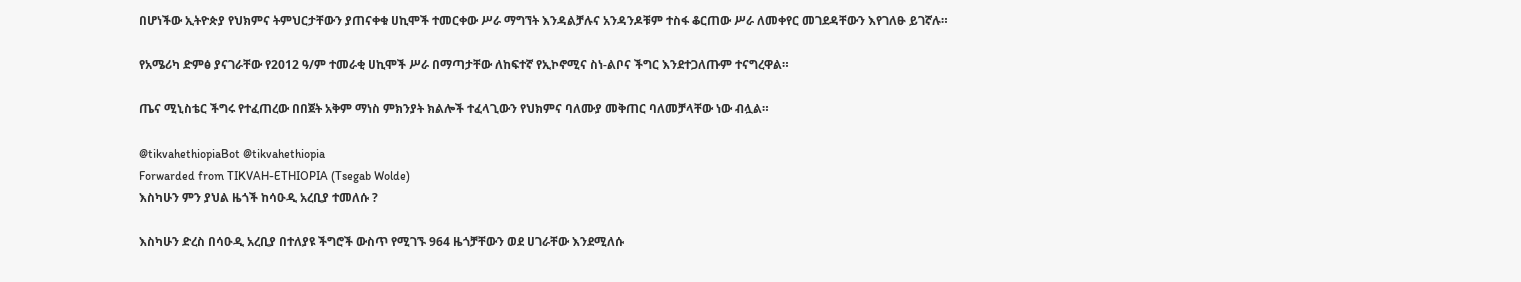በሆነችው ኢትዮጵያ የህክምና ትምህርታቸውን ያጠናቀቁ ሀኪሞች ተመርቀው ሥራ ማግኘት እንዳልቻሉና አንዳንዶቹም ተስፋ ቆርጠው ሥራ ለመቀየር መገደዳቸውን እየገለፁ ይገኛሉ።

የአሜሪካ ድምፅ ያናገራቸው የ2012 ዓ/ም ተመራቂ ሀኪሞች ሥራ በማጣታቸው ለከፍተኛ የኢኮኖሚና ስነ-ልቦና ችግር እንደተጋለጡም ተናግረዋል።

ጤና ሚኒስቴር ችግሩ የተፈጠረው በበጀት አቅም ማነስ ምክንያት ክልሎች ተፈላጊውን የህክምና ባለሙያ መቅጠር ባለመቻላቸው ነው ብሏል።

@tikvahethiopiaBot @tikvahethiopia
Forwarded from TIKVAH-ETHIOPIA (Tsegab Wolde)
እስካሁን ምን ያህል ዜጎች ከሳዑዲ አረቢያ ተመለሱ ?

እስካሁን ድረስ በሳዑዲ አረቢያ በተለያዩ ችግሮች ውስጥ የሚገኙ 964 ዜጎቻቸውን ወደ ሀገራቸው እንደሚለሱ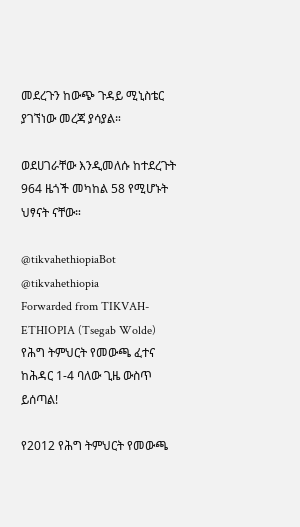መደረጉን ከውጭ ጉዳይ ሚኒስቴር ያገኘነው መረጃ ያሳያል።

ወደሀገራቸው እንዲመለሱ ከተደረጉት 964 ዜጎች መካከል 58 የሚሆኑት ህፃናት ናቸው።

@tikvahethiopiaBot @tikvahethiopia
Forwarded from TIKVAH-ETHIOPIA (Tsegab Wolde)
የሕግ ትምህርት የመውጫ ፈተና ከሕዳር 1-4 ባለው ጊዜ ውስጥ ይሰጣል!

የ2012 የሕግ ትምህርት የመውጫ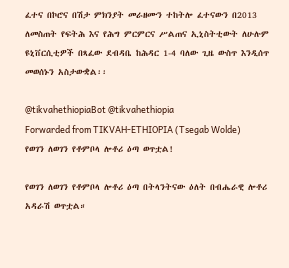ፈተና በኮሮና በሽታ ምክንያት መራዘሙን ተከትሎ ፈተናውን በ2013 ለመስጠት የፍትሕ እና የሕግ ምርምርና ሥልጠና ኢኒስትቲውት ለሁሉም ዩኒቨርሲቲዎች በጻፈው ደብዳቤ ከሕዳር 1-4 ባለው ጊዜ ውስጥ እንዲሰጥ መወሰኑን አስታውቋል፡፡

@tikvahethiopiaBot @tikvahethiopia
Forwarded from TIKVAH-ETHIOPIA (Tsegab Wolde)
የወገን ለወገን የቶምቦላ ሎቶሪ ዕጣ ወጥቷል!

የወገን ለወገን የቶምቦላ ሎቶሪ ዕጣ በትላንትናው ዕለት በብሔራዊ ሎቶሪ አዳራሽ ወጥቷል።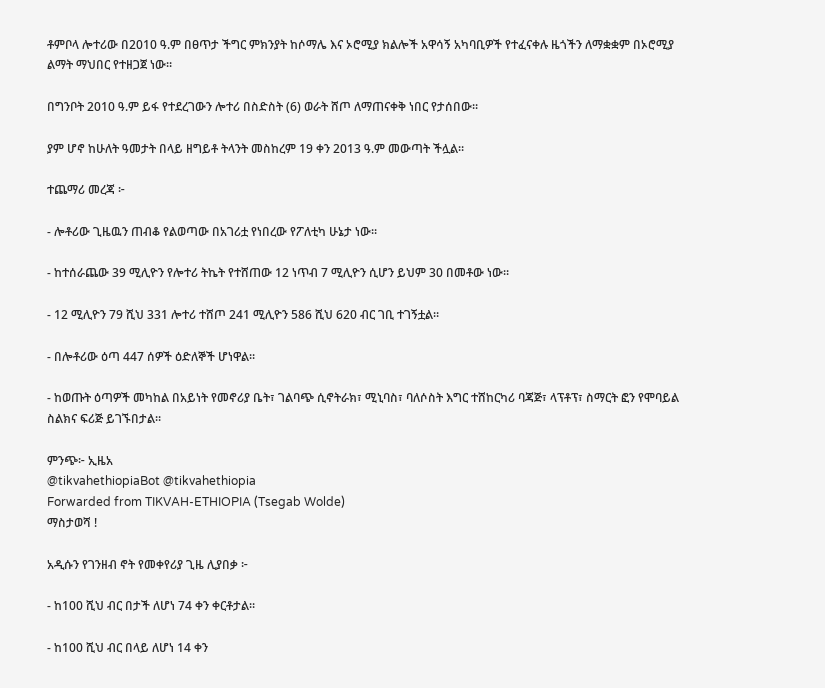ቶምቦላ ሎተሪው በ2010 ዓ.ም በፀጥታ ችግር ምክንያት ከሶማሌ እና ኦሮሚያ ክልሎች አዋሳኝ አካባቢዎች የተፈናቀሉ ዜጎችን ለማቋቋም በኦሮሚያ ልማት ማህበር የተዘጋጀ ነው።

በግንቦት 2010 ዓ.ም ይፋ የተደረገውን ሎተሪ በስድስት (6) ወራት ሸጦ ለማጠናቀቅ ነበር የታሰበው።

ያም ሆኖ ከሁለት ዓመታት በላይ ዘግይቶ ትላንት መስከረም 19 ቀን 2013 ዓ.ም መውጣት ችሏል።

ተጨማሪ መረጃ ፦

- ሎቶሪው ጊዜዉን ጠብቆ የልወጣው በአገሪቷ የነበረው የፖለቲካ ሁኔታ ነው።

- ከተሰራጨው 39 ሚሊዮን የሎተሪ ትኬት የተሸጠው 12 ነጥብ 7 ሚሊዮን ሲሆን ይህም 30 በመቶው ነው።

- 12 ሚሊዮን 79 ሺህ 331 ሎተሪ ተሸጦ 241 ሚሊዮን 586 ሺህ 620 ብር ገቢ ተገኝቷል።

- በሎቶሪው ዕጣ 447 ሰዎች ዕድለኞች ሆነዋል።

- ከወጡት ዕጣዎች መካከል በአይነት የመኖሪያ ቤት፣ ገልባጭ ሲኖትራክ፣ ሚኒባስ፣ ባለሶስት እግር ተሸከርካሪ ባጃጅ፣ ላፕቶፕ፣ ስማርት ፎን የሞባይል ስልክና ፍሪጅ ይገኙበታል።

ምንጭ፦ ኢዜአ
@tikvahethiopiaBot @tikvahethiopia
Forwarded from TIKVAH-ETHIOPIA (Tsegab Wolde)
ማስታወሻ !

አዲሱን የገንዘብ ኖት የመቀየሪያ ጊዜ ሊያበቃ ፦

- ከ100 ሺህ ብር በታች ለሆነ 74 ቀን ቀርቶታል።

- ከ100 ሺህ ብር በላይ ለሆነ 14 ቀን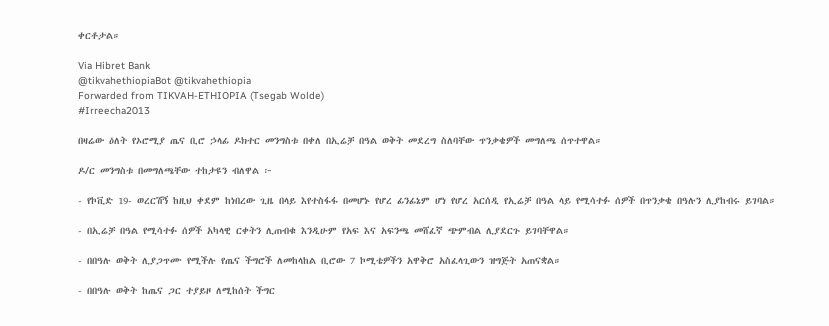ቀርቶታል።

Via Hibret Bank
@tikvahethiopiaBot @tikvahethiopia
Forwarded from TIKVAH-ETHIOPIA (Tsegab Wolde)
#Irreecha2013

በዛሬው ዕለት የኦሮሚያ ጤና ቢሮ ኃላፊ ዶክተር መንግስቱ በቀለ በኢሬቻ በዓል ወቅት መደረግ ስለባቸው ጥንቃቄዎች መግለጫ ሰጥተዋል።

ዶ/ር መንግስቱ በመግለጫቸው ተከታዩን ብለዋል ፦

- የኮቪድ 19- ወረርሽኝ ከዚህ ቀደም ከነበረው ጊዜ በላይ እየተስፋፋ በመሆኑ የሆረ ፊንፊኔም ሆነ የሆረ አርሰዲ የኢሬቻ በዓል ላይ የሚሳተፉ ሰዎች በጥንቃቄ በዓሉን ሊያከብሩ ይገባል።

- በኢሬቻ በዓል የሚሳተፉ ሰዎች አካላዊ ርቀትን ሊጠብቁ እንዲሁም የአፍ እና አፍንጫ መሸፈኛ ጭምብል ሊያደርጉ ይገባቸዋል።

- በበዓሉ ወቅት ሊያጋጥሙ የሚችሉ የጤና ችግሮች ለመከላከል ቢሮው 7 ኮሚቴዎችን አዋቅሮ አስፈላጊውን ዝግጅት አጠናቋል።

- በበዓሉ ወቅት ከጤና ጋር ተያይዞ ለሚከሰት ችግር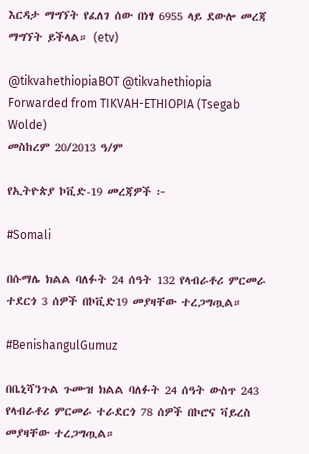እርዳታ ማግኘት የፈለገ ሰው በነፃ 6955 ላይ ደውሎ መረጃ ማግኘት ይችላል። (etv)

@tikvahethiopiaBOT @tikvahethiopia
Forwarded from TIKVAH-ETHIOPIA (Tsegab Wolde)
መስከረም 20/2013 ዓ/ም

የኢትዮጵያ ኮቪድ-19 መረጃዎች ፦

#Somali

በሱማሌ ክልል ባለፉት 24 ሰዓት 132 የላብራቶሪ ምርመራ ተደርጎ 3 ሰዎች በኮቪድ19 መያዛቸው ተረጋግጧል።

#BenishangulGumuz

በቤኒሻንጉል ጉሙዝ ክልል ባለፉት 24 ሰዓት ውስጥ 243 የላብራቶሪ ምርመራ ተራደርጎ 78 ሰዎች በኮሮና ቫይረስ መያዛቸው ተረጋግጧል።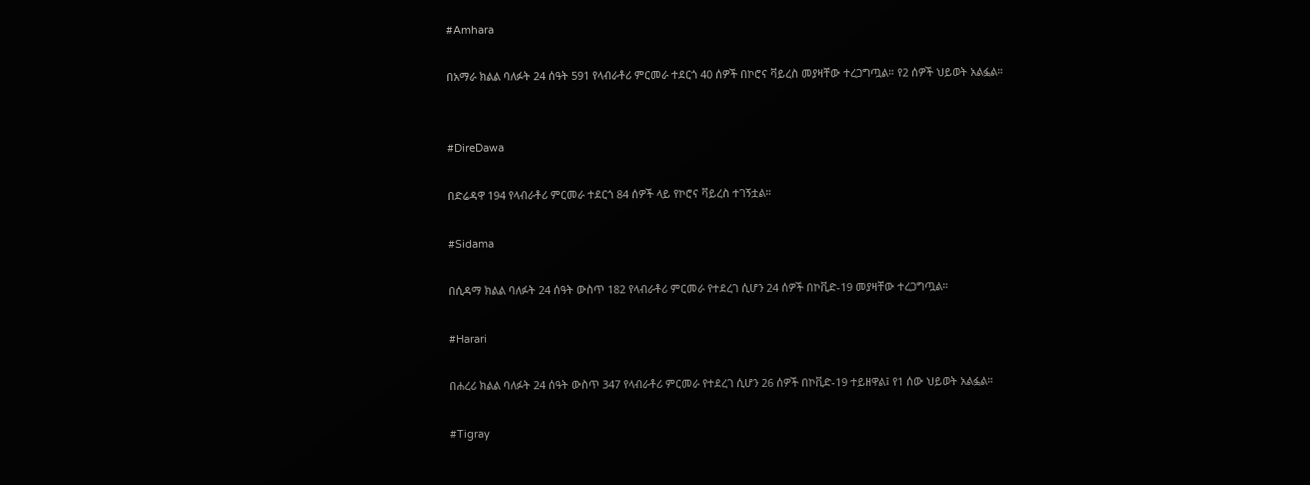#Amhara

በአማራ ክልል ባለፉት 24 ሰዓት 591 የላብራቶሪ ምርመራ ተደርጎ 40 ሰዎች በኮሮና ቫይረስ መያዛቸው ተረጋግጧል። የ2 ሰዎች ህይወት አልፏል።


#DireDawa

በድሬዳዋ 194 የላብራቶሪ ምርመራ ተደርጎ 84 ሰዎች ላይ የኮሮና ቫይረስ ተገኝቷል።

#Sidama

በሲዳማ ክልል ባለፉት 24 ሰዓት ውስጥ 182 የላብራቶሪ ምርመራ የተደረገ ሲሆን 24 ሰዎች በኮቪድ-19 መያዛቸው ተረጋግጧል።

#Harari

በሐረሪ ክልል ባለፉት 24 ሰዓት ውስጥ 347 የላብራቶሪ ምርመራ የተደረገ ሲሆን 26 ሰዎች በኮቪድ-19 ተይዘዋል፤ የ1 ሰው ህይወት አልፏል።

#Tigray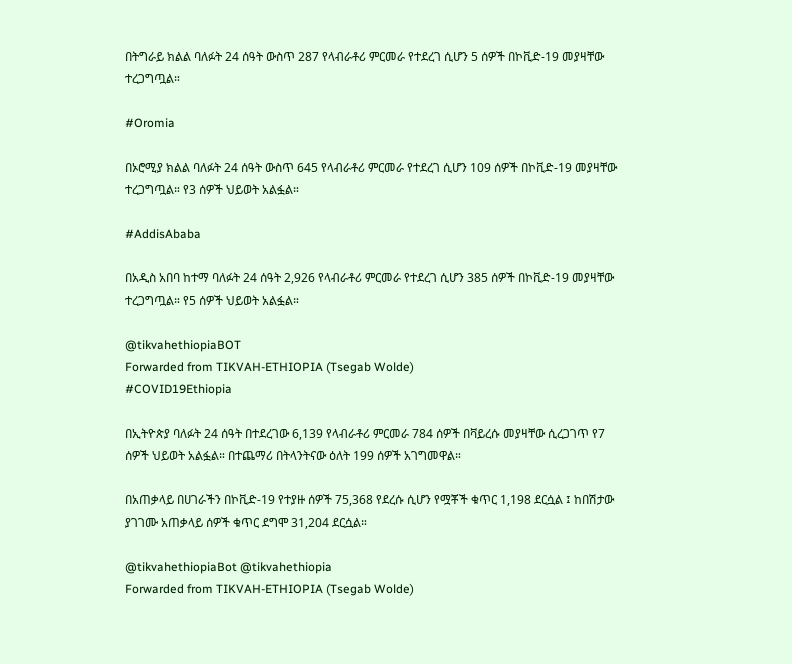በትግራይ ክልል ባለፉት 24 ሰዓት ውስጥ 287 የላብራቶሪ ምርመራ የተደረገ ሲሆን 5 ሰዎች በኮቪድ-19 መያዛቸው ተረጋግጧል።

#Oromia

በኦሮሚያ ክልል ባለፉት 24 ሰዓት ውስጥ 645 የላብራቶሪ ምርመራ የተደረገ ሲሆን 109 ሰዎች በኮቪድ-19 መያዛቸው ተረጋግጧል። የ3 ሰዎች ህይወት አልፏል።

#AddisAbaba

በአዲስ አበባ ከተማ ባለፉት 24 ሰዓት 2,926 የላብራቶሪ ምርመራ የተደረገ ሲሆን 385 ሰዎች በኮቪድ-19 መያዛቸው ተረጋግጧል። የ5 ሰዎች ህይወት አልፏል።

@tikvahethiopiaBOT
Forwarded from TIKVAH-ETHIOPIA (Tsegab Wolde)
#COVID19Ethiopia

በኢትዮጵያ ባለፉት 24 ሰዓት በተደረገው 6,139 የላብራቶሪ ምርመራ 784 ሰዎች በቫይረሱ መያዛቸው ሲረጋገጥ የ7 ሰዎች ህይወት አልፏል። በተጨማሪ በትላንትናው ዕለት 199 ሰዎች አገግመዋል።

በአጠቃላይ በሀገራችን በኮቪድ-19 የተያዙ ሰዎች 75,368 የደረሱ ሲሆን የሟቾች ቁጥር 1,198 ደርሷል ፤ ከበሽታው ያገገሙ አጠቃላይ ሰዎች ቁጥር ደግሞ 31,204 ደርሷል።

@tikvahethiopiaBot @tikvahethiopia
Forwarded from TIKVAH-ETHIOPIA (Tsegab Wolde)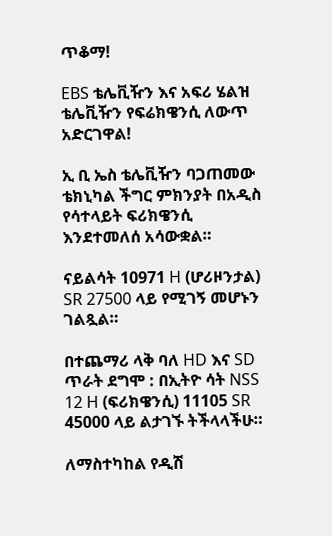ጥቆማ!

EBS ቴሌቪዥን እና አፍሪ ሄልዝ ቴሌቪዥን የፍሬክዌንሲ ለውጥ አድርገዋል!

ኢ ቢ ኤስ ቴሌቪዥን ባጋጠመው ቴክኒካል ችግር ምክንያት በአዲስ የሳተላይት ፍሪክዌንሲ እንደተመለሰ አሳውቋል።

ናይልሳት 10971 H (ሆሪዞንታል) SR 27500 ላይ የሚገኝ መሆኑን ገልጿል።

በተጨማሪ ላቅ ባለ HD እና SD ጥራት ደግሞ : በኢትዮ ሳት NSS 12 H (ፍሪክዌንሲ) 11105 SR 45000 ላይ ልታገኙ ትችላላችሁ።

ለማስተካከል የዲሽ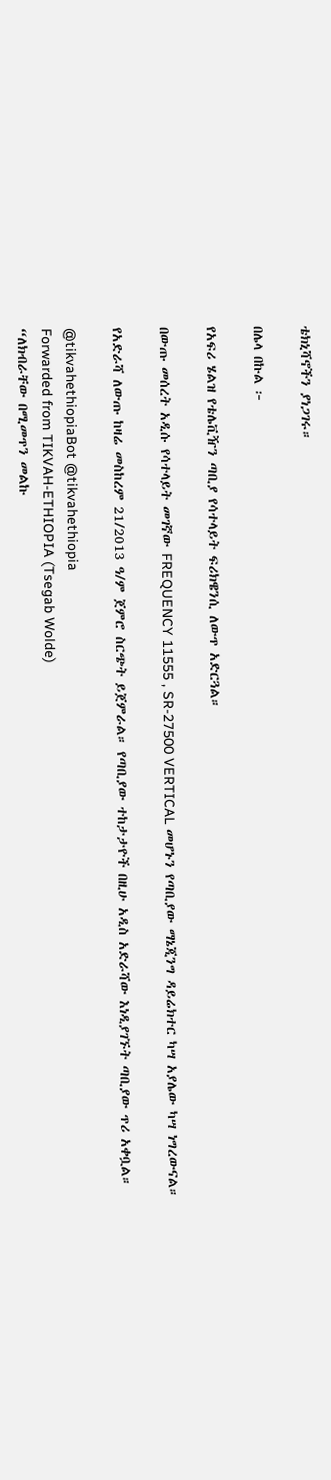ቴክኒሻኖችን ያነጋገሩ።

በሌላ በኩል ፦

የአፍሪ ሄልዝ የቴሌቪዥን ጣቢያ የሳተላይት ፍሪክዌንሲ ለውጥ አድርጓል።

በውጡ መሰረት አዲሱ የሳተላይት መገኛው FREQUENCY 11555 , SR-27500 VERTICAL መሆኑን የጣቢያው ማኔጂንግ ዳይሬክተር ካሣ አያሌው ካሣ ነግረውናል።

የአድራሻ ለውጡ ከዛሬ መስከረም 21/2013 ዓ/ም ጀምሮ ስርጭት ይጀምራል። የጣቢያው ተከታታዮች በዚሁ አዲስ አድራሻው እነዲያገኙት ጣቢያው ጥሪ አቀቧል።

@tikvahethiopiaBot @tikvahethiopia
Forwarded from TIKVAH-ETHIOPIA (Tsegab Wolde)
“ለክብራቸው በሚመጥን መልኩ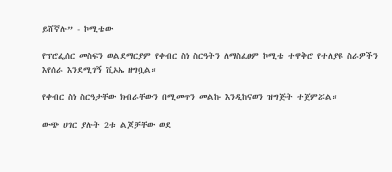ይሸኛሉ” - ኮሚቴው

የፕሮፌሰር መስፍን ወልደማርያም የቀብር ስነ ስርዓትን ለማስፈፀም ኮሚቴ ተዋቅሮ የተለያዩ ስራዎችን እየሰራ እንደሚገኝ ቪኦኤ ዘግቧል።

የቀብር ስነ ስርዓታቸው ክብራቸውን በሚመጥን መልኩ እንዲከናወን ዝግጅት ተጀምሯል።

ውጭ ሀገር ያሉት 2ቱ ልጆቻቸው ወደ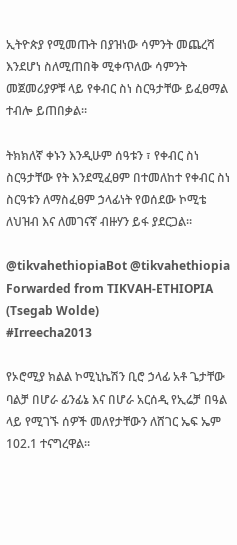ኢትዮጵያ የሚመጡት በያዝነው ሳምንት መጨረሻ እንደሆነ ስለሚጠበቅ ሚቀጥለው ሳምንት መጀመሪያዎቹ ላይ የቀብር ስነ ስርዓታቸው ይፈፀማል ተብሎ ይጠበቃል።

ትክክለኛ ቀኑን እንዲሁም ሰዓቱን ፣ የቀብር ስነ ስርዓታቸው የት እንደሚፈፀም በተመለከተ የቀብር ስነ ስርዓቱን ለማስፈፀም ኃላፊነት የወሰደው ኮሚቴ ለህዝብ እና ለመገናኛ ብዙሃን ይፋ ያደርጋል።

@tikvahethiopiaBot @tikvahethiopia
Forwarded from TIKVAH-ETHIOPIA (Tsegab Wolde)
#Irreecha2013

የኦሮሚያ ክልል ኮሚኒኬሽን ቢሮ ኃላፊ አቶ ጌታቸው ባልቻ በሆራ ፊንፊኔ እና በሆራ አርሰዲ የኢሬቻ በዓል ላይ የሚገኙ ሰዎች መለየታቸውን ለሸገር ኤፍ ኤም 102.1 ተናግረዋል።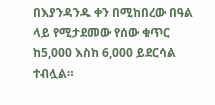በእያንዳንዱ ቀን በሚከበረው በዓል ላይ የሚታደመው የሰው ቁጥር ከ5,000 እስከ 6,000 ይደርሳል ተብሏል።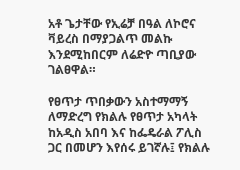አቶ ጌታቸው የኢሬቻ በዓል ለኮሮና ቫይረስ በማያጋልጥ መልኩ እንደሚከበርም ለሬድዮ ጣቢያው ገልፀዋል።

የፀጥታ ጥበቃውን አስተማማኝ ለማድረግ የክልሉ የፀጥታ አካላት ከአዲስ አበባ እና ከፌዴራል ፖሊስ ጋር በመሆን እየሰሩ ይገኛሉ፤ የክልሉ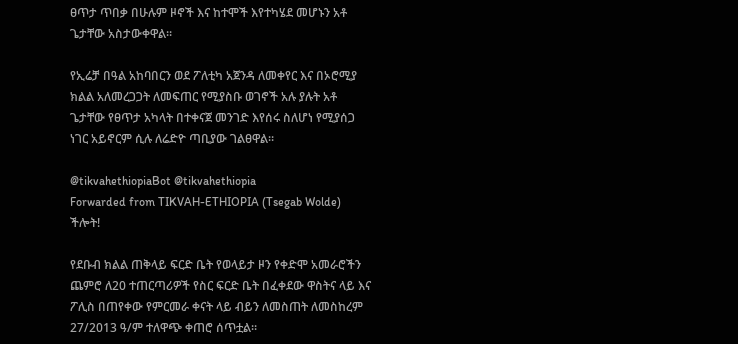ፀጥታ ጥበቃ በሁሉም ዞኖች እና ከተሞች እየተካሄደ መሆኑን አቶ ጌታቸው አስታውቀዋል።

የኢሬቻ በዓል አከባበርን ወደ ፖለቲካ አጀንዳ ለመቀየር እና በኦሮሚያ ክልል አለመረጋጋት ለመፍጠር የሚያስቡ ወገኖች አሉ ያሉት አቶ ጌታቸው የፀጥታ አካላት በተቀናጀ መንገድ እየሰሩ ስለሆነ የሚያሰጋ ነገር አይኖርም ሲሉ ለሬድዮ ጣቢያው ገልፀዋል።

@tikvahethiopiaBot @tikvahethiopia
Forwarded from TIKVAH-ETHIOPIA (Tsegab Wolde)
ችሎት!

የደቡብ ክልል ጠቅላይ ፍርድ ቤት የወላይታ ዞን የቀድሞ አመራሮችን ጨምሮ ለ20 ተጠርጣሪዎች የስር ፍርድ ቤት በፈቀደው ዋስትና ላይ እና ፖሊስ በጠየቀው የምርመራ ቀናት ላይ ብይን ለመስጠት ለመስከረም 27/2013 ዓ/ም ተለዋጭ ቀጠሮ ሰጥቷል።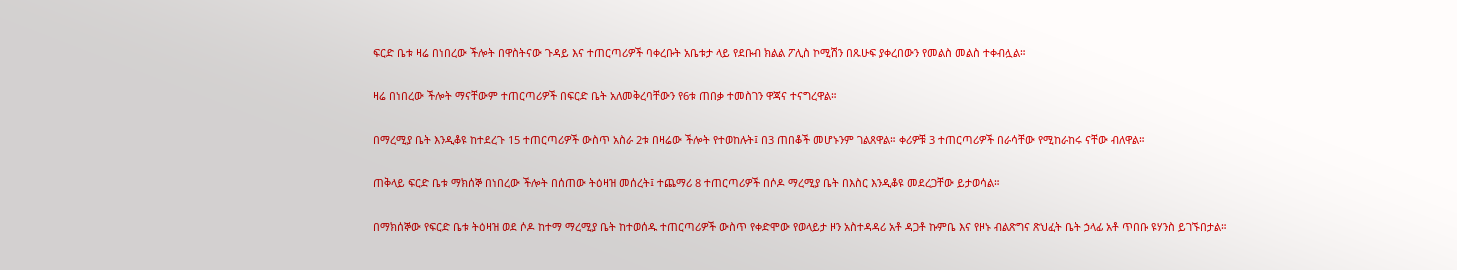ፍርድ ቤቱ ዛሬ በነበረው ችሎት በዋስትናው ጉዳይ እና ተጠርጣሪዎች ባቀረቡት አቤቱታ ላይ የደቡብ ክልል ፖሊስ ኮሚሽን በጹሁፍ ያቀረበውን የመልስ መልስ ተቀብሏል።

ዛሬ በነበረው ችሎት ማናቸውም ተጠርጣሪዎች በፍርድ ቤት አለመቅረባቸውን የ6ቱ ጠበቃ ተመስገን ዋጃና ተናግረዋል።

በማረሚያ ቤት እንዲቆዩ ከተደረጉ 15 ተጠርጣሪዎች ውስጥ አስራ 2ቱ በዛሬው ችሎት የተወከሉት፤ በ3 ጠበቆች መሆኑንም ገልጸዋል። ቀሪዎቹ 3 ተጠርጣሪዎች በራሳቸው የሚከራከሩ ናቸው ብለዋል።

ጠቅላይ ፍርድ ቤቱ ማክሰኞ በነበረው ችሎት በሰጠው ትዕዛዝ መሰረት፤ ተጨማሪ 8 ተጠርጣሪዎች በሶዶ ማረሚያ ቤት በእስር እንዲቆዩ መደረጋቸው ይታወሳል።

በማክሰኞው የፍርድ ቤቱ ትዕዛዝ ወደ ሶዶ ከተማ ማረሚያ ቤት ከተወሰዱ ተጠርጣሪዎች ውስጥ የቀድሞው የወላይታ ዞን አስተዳዳሪ አቶ ዳጋቶ ኩምቤ እና የዞኑ ብልጽግና ጽህፈት ቤት ኃላፊ አቶ ጥበቡ ዩሃንስ ይገኙበታል።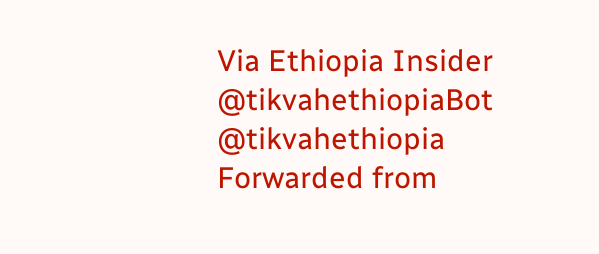Via Ethiopia Insider
@tikvahethiopiaBot @tikvahethiopia
Forwarded from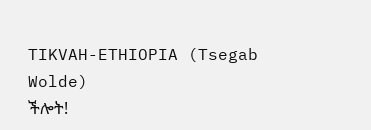TIKVAH-ETHIOPIA (Tsegab Wolde)
ችሎት!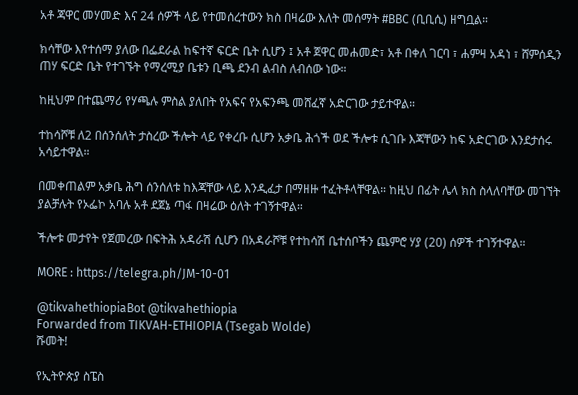አቶ ጃዋር መሃመድ እና 24 ሰዎች ላይ የተመሰረተውን ክስ በዛሬው እለት መሰማት #BBC (ቢቢሲ) ዘግቧል።

ክሳቸው እየተሰማ ያለው በፌደራል ከፍተኛ ፍርድ ቤት ሲሆን ፤ አቶ ጀዋር መሐመድ፣ አቶ በቀለ ገርባ ፣ ሐምዛ አዳነ ፣ ሸምሰዲን ጠሃ ፍርድ ቤት የተገኙት የማረሚያ ቤቱን ቢጫ ደንብ ልብስ ለብሰው ነው።

ከዚህም በተጨማሪ የሃጫሉ ምስል ያለበት የአፍና የአፍንጫ መሸፈኛ አድርገው ታይተዋል።

ተከሳሾቹ ለ2 በሰንሰለት ታስረው ችሎት ላይ የቀረቡ ሲሆን አቃቤ ሕጎች ወደ ችሎቱ ሲገቡ እጃቸውን ከፍ አድርገው እንደታሰሩ አሳይተዋል።

በመቀጠልም አቃቤ ሕግ ሰንሰለቱ ከእጃቸው ላይ እንዲፈታ በማዘዙ ተፈትቶላቸዋል። ከዚህ በፊት ሌላ ክስ ስላለባቸው መገኘት ያልቻሉት የኦፌኮ አባሉ አቶ ደጀኔ ጣፋ በዛሬው ዕለት ተገኝተዋል።

ችሎቱ መታየት የጀመረው በፍትሕ አዳራሽ ሲሆን በአዳራሾቹ የተከሳሽ ቤተሰቦችን ጨምሮ ሃያ (20) ሰዎች ተገኝተዋል።

MORE : https://telegra.ph/JM-10-01

@tikvahethiopiaBot @tikvahethiopia
Forwarded from TIKVAH-ETHIOPIA (Tsegab Wolde)
ሹመት!

የኢትዮጵያ ስፔስ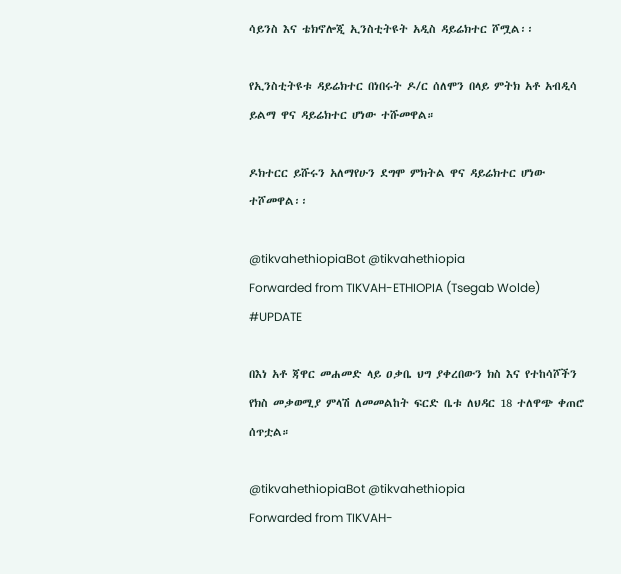ሳይንስ እና ቴክኖሎጂ ኢንስቲትዩት አዲስ ዳይሬክተር ሾሟል፡፡

የኢንስቲትዩቱ ዳይሬክተር በነበሩት ዶ/ር ሰለሞን በላይ ምትክ አቶ አብዲሳ ይልማ ዋና ዳይሬክተር ሆነው ተሹመዋል።

ዶክተርር ይሹሩን አለማየሁን ደግሞ ምክትል ዋና ዳይሬክተር ሆነው ተሾመዋል፡፡

@tikvahethiopiaBot @tikvahethiopia
Forwarded from TIKVAH-ETHIOPIA (Tsegab Wolde)
#UPDATE

በእነ አቶ ጃዋር መሐመድ ላይ ዐቃቤ ህግ ያቀረበውን ክስ እና የተከሳሾችን የክስ መቃወሚያ ምላሽ ለመመልከት ፍርድ ቤቱ ለህዳር 18 ተለዋጭ ቀጠሮ ሰጥቷል።

@tikvahethiopiaBot @tikvahethiopia
Forwarded from TIKVAH-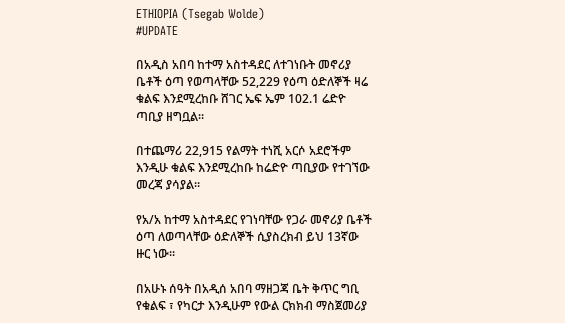ETHIOPIA (Tsegab Wolde)
#UPDATE

በአዲስ አበባ ከተማ አስተዳደር ለተገነቡት መኖሪያ ቤቶች ዕጣ የወጣላቸው 52,229 የዕጣ ዕድለኞች ዛሬ ቁልፍ እንደሚረከቡ ሸገር ኤፍ ኤም 102.1 ሬድዮ ጣቢያ ዘግቧል።

በተጨማሪ 22,915 የልማት ተነሺ አርሶ አደሮችም እንዲሁ ቁልፍ እንደሚረከቡ ከሬድዮ ጣቢያው የተገኘው መረጃ ያሳያል።

የአ/አ ከተማ አስተዳደር የገነባቸው የጋራ መኖሪያ ቤቶች ዕጣ ለወጣላቸው ዕድለኞች ሲያስረክብ ይህ 13ኛው ዙር ነው፡፡

በአሁኑ ሰዓት በአዲሰ አበባ ማዘጋጃ ቤት ቅጥር ግቢ የቁልፍ ፣ የካርታ እንዲሁም የውል ርክክብ ማስጀመሪያ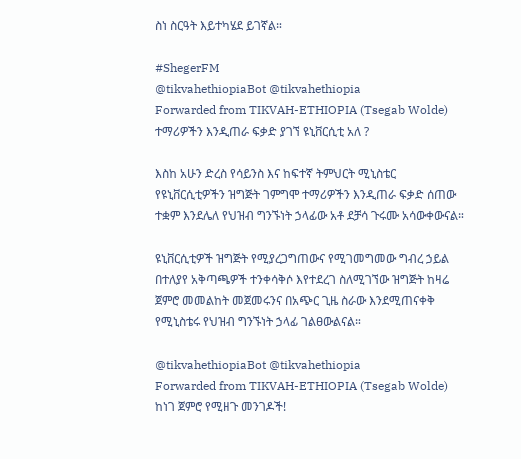ስነ ስርዓት እይተካሄደ ይገኛል።

#ShegerFM
@tikvahethiopiaBot @tikvahethiopia
Forwarded from TIKVAH-ETHIOPIA (Tsegab Wolde)
ተማሪዎችን እንዲጠራ ፍቃድ ያገኘ ዩኒቨርሲቲ አለ ?

እስከ አሁን ድረስ የሳይንስ እና ከፍተኛ ትምህርት ሚኒስቴር የዩኒቨርሲቲዎችን ዝግጅት ገምግሞ ተማሪዎችን እንዲጠራ ፍቃድ ሰጠው ተቋም እንደሌለ የህዝብ ግንኙነት ኃላፊው አቶ ደቻሳ ጉሩሙ አሳውቀውናል።

ዩኒቨርሲቲዎች ዝግጅት የሚያረጋግጠውና የሚገመግመው ግብረ ኃይል በተለያየ አቅጣጫዎች ተንቀሳቅሶ እየተደረገ ስለሚገኘው ዝግጅት ከዛሬ ጀምሮ መመልከት መጀመሩንና በአጭር ጊዜ ስራው እንደሚጠናቀቅ የሚኒስቴሩ የህዝብ ግንኙነት ኃላፊ ገልፀውልናል።

@tikvahethiopiaBot @tikvahethiopia
Forwarded from TIKVAH-ETHIOPIA (Tsegab Wolde)
ከነገ ጀምሮ የሚዘጉ መንገዶች!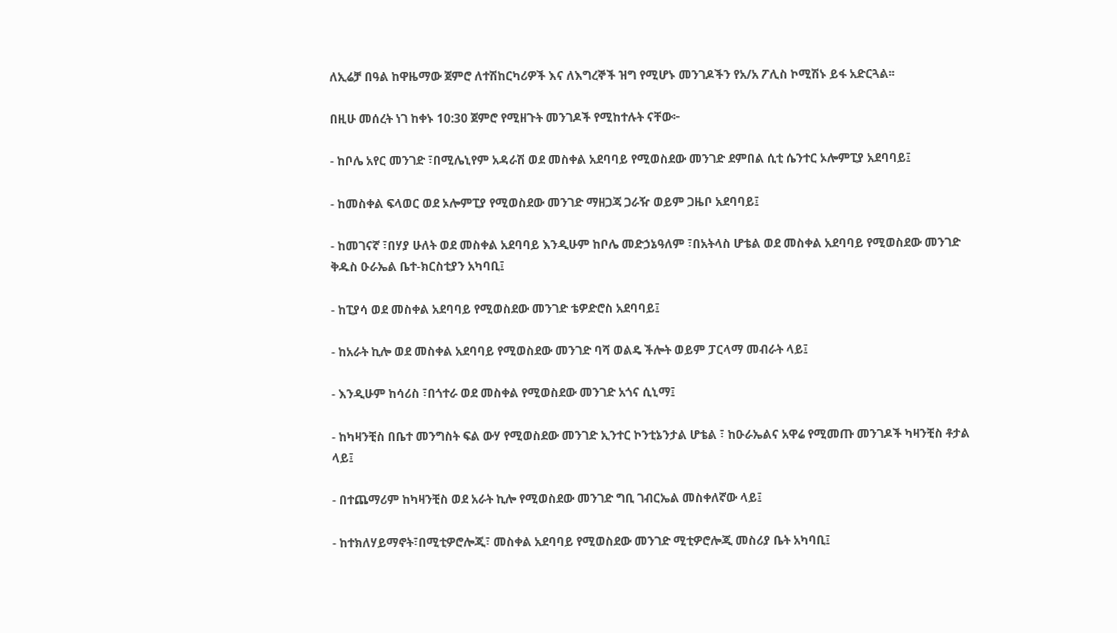ለኢሬቻ በዓል ከዋዜማው ጀምሮ ለተሽከርካሪዎች እና ለእግረኞች ዝግ የሚሆኑ መንገዶችን የአ/አ ፖሊስ ኮሚሽኑ ይፋ አድርጓል፡፡

በዚሁ መሰረት ነገ ከቀኑ 10:30 ጀምሮ የሚዘጉት መንገዶች የሚከተሉት ናቸው፦

- ከቦሌ አየር መንገድ ፣በሚሌኒየም አዳራሽ ወደ መስቀል አደባባይ የሚወስደው መንገድ ደምበል ሲቲ ሴንተር ኦሎምፒያ አደባባይ፤

- ከመስቀል ፍላወር ወደ ኦሎምፒያ የሚወስደው መንገድ ማዘጋጃ ጋራዥ ወይም ጋዜቦ አደባባይ፤

- ከመገናኛ ፣በሃያ ሁለት ወደ መስቀል አደባባይ እንዲሁም ከቦሌ መድኃኔዓለም ፣በአትላስ ሆቴል ወደ መስቀል አደባባይ የሚወስደው መንገድ ቅዱስ ዑራኤል ቤተ-ክርስቲያን አካባቢ፤

- ከፒያሳ ወደ መስቀል አደባባይ የሚወስደው መንገድ ቴዎድሮስ አደባባይ፤

- ከአራት ኪሎ ወደ መስቀል አደባባይ የሚወስደው መንገድ ባሻ ወልዴ ችሎት ወይም ፓርላማ መብራት ላይ፤

- እንዲሁም ከሳሪስ ፣በጎተራ ወደ መስቀል የሚወስደው መንገድ አጎና ሲኒማ፤

- ከካዛንቺስ በቤተ መንግስት ፍል ውሃ የሚወስደው መንገድ ኢንተር ኮንቲኔንታል ሆቴል ፣ ከዑራኤልና አዋሬ የሚመጡ መንገዶች ካዛንቺስ ቶታል ላይ፤

- በተጨማሪም ከካዛንቺስ ወደ አራት ኪሎ የሚወስደው መንገድ ግቢ ገብርኤል መስቀለኛው ላይ፤

- ከተክለሃይማኖት፣በሚቲዎሮሎጂ፣ መስቀል አደባባይ የሚወስደው መንገድ ሚቲዎሮሎጂ መስሪያ ቤት አካባቢ፤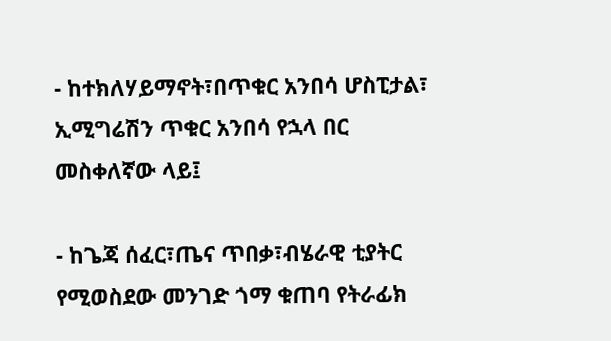- ከተክለሃይማኖት፣በጥቁር አንበሳ ሆስፒታል፣ ኢሚግሬሽን ጥቁር አንበሳ የኋላ በር መስቀለኛው ላይ፤

- ከጌጃ ሰፈር፣ጤና ጥበቃ፣ብሄራዊ ቲያትር የሚወስደው መንገድ ጎማ ቁጠባ የትራፊክ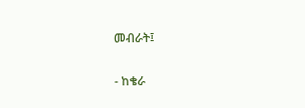መብራት፤

- ከቄራ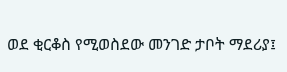ወደ ቂርቆስ የሚወስደው መንገድ ታቦት ማደሪያ፤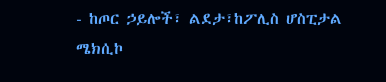- ከጦር ኃይሎች፣ ልደታ፣ከፖሊስ ሆስፒታል ሜክሲኮ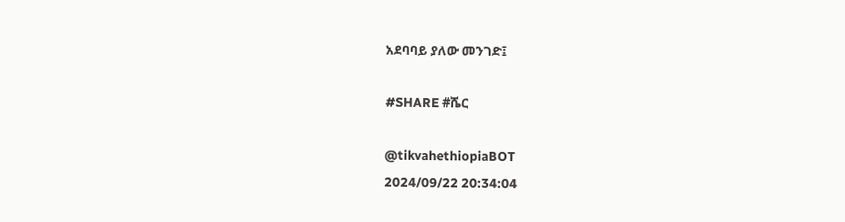አደባባይ ያለው መንገድ፤

#SHARE #ሼር

@tikvahethiopiaBOT
2024/09/22 20:34:04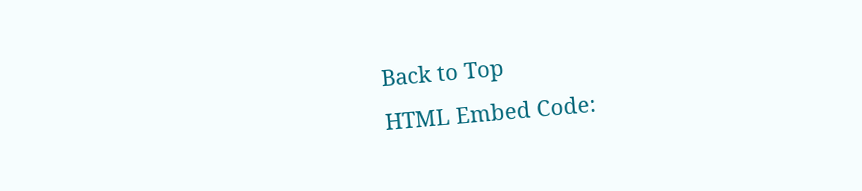Back to Top
HTML Embed Code: